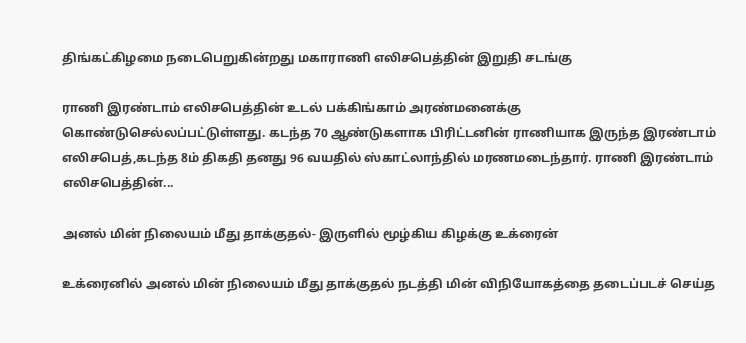திங்கட்கிழமை நடைபெறுகின்றது மகாராணி எலிசபெத்தின் இறுதி சடங்கு

ராணி இரண்டாம் எலிசபெத்தின் உடல் பக்கிங்காம் அரண்மனைக்கு கொண்டுசெல்லப்பட்டுள்ளது. கடந்த 70 ஆண்டுகளாக பிரிட்டனின் ராணியாக இருந்த இரண்டாம் எலிசபெத்,கடந்த 8ம் திகதி தனது 96 வயதில் ஸ்காட்லாந்தில் மரணமடைந்தார். ராணி இரண்டாம் எலிசபெத்தின்...

அனல் மின் நிலையம் மீது தாக்குதல்- இருளில் மூழ்கிய கிழக்கு உக்ரைன்

உக்ரைனில் அனல் மின் நிலையம் மீது தாக்குதல் நடத்தி மின் விநியோகத்தை தடைப்படச் செய்த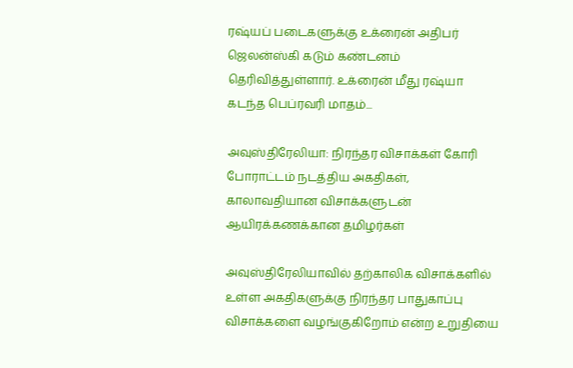ரஷ்யப் படைகளுக்கு உக்ரைன் அதிபர் ஜெலன்ஸ்கி கடும் கண்டனம் தெரிவித்துள்ளார். உக்ரைன் மீது ரஷ்யா கடந்த பெப்ரவரி மாதம்...

அவுஸ்திரேலியா: நிரந்தர விசாக்கள் கோரி போராட்டம் நடத்திய அகதிகள், காலாவதியான விசாக்களுடன் ஆயிரக்கணக்கான தமிழர்கள்

அவுஸ்திரேலியாவில் தற்காலிக விசாக்களில் உள்ள அகதிகளுக்கு நிரந்தர பாதுகாப்பு விசாக்களை வழங்குகிறோம் என்ற உறுதியை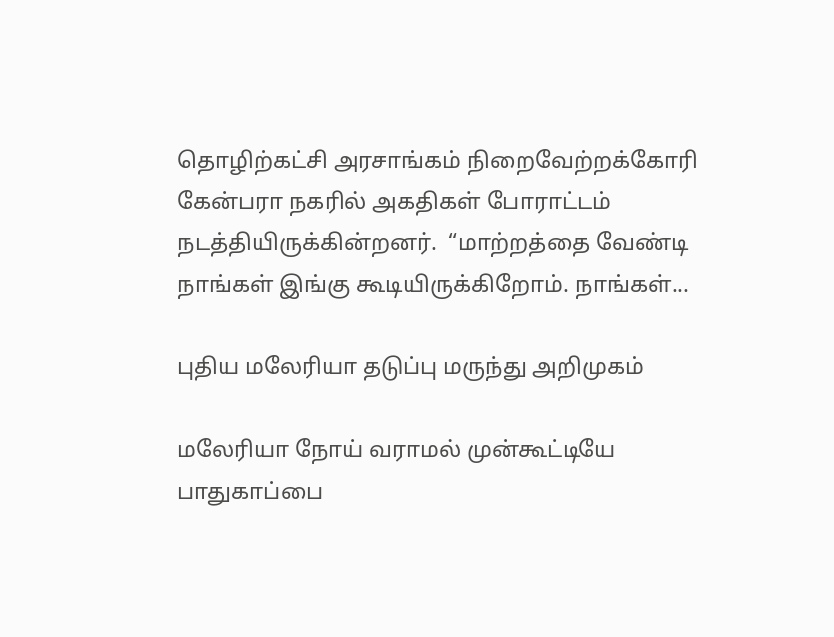தொழிற்கட்சி அரசாங்கம் நிறைவேற்றக்கோரி கேன்பரா நகரில் அகதிகள் போராட்டம் நடத்தியிருக்கின்றனர்.  “மாற்றத்தை வேண்டி நாங்கள் இங்கு கூடியிருக்கிறோம். நாங்கள்...

புதிய மலேரியா தடுப்பு மருந்து அறிமுகம்

மலேரியா நோய் வராமல் முன்கூட்டியே பாதுகாப்பை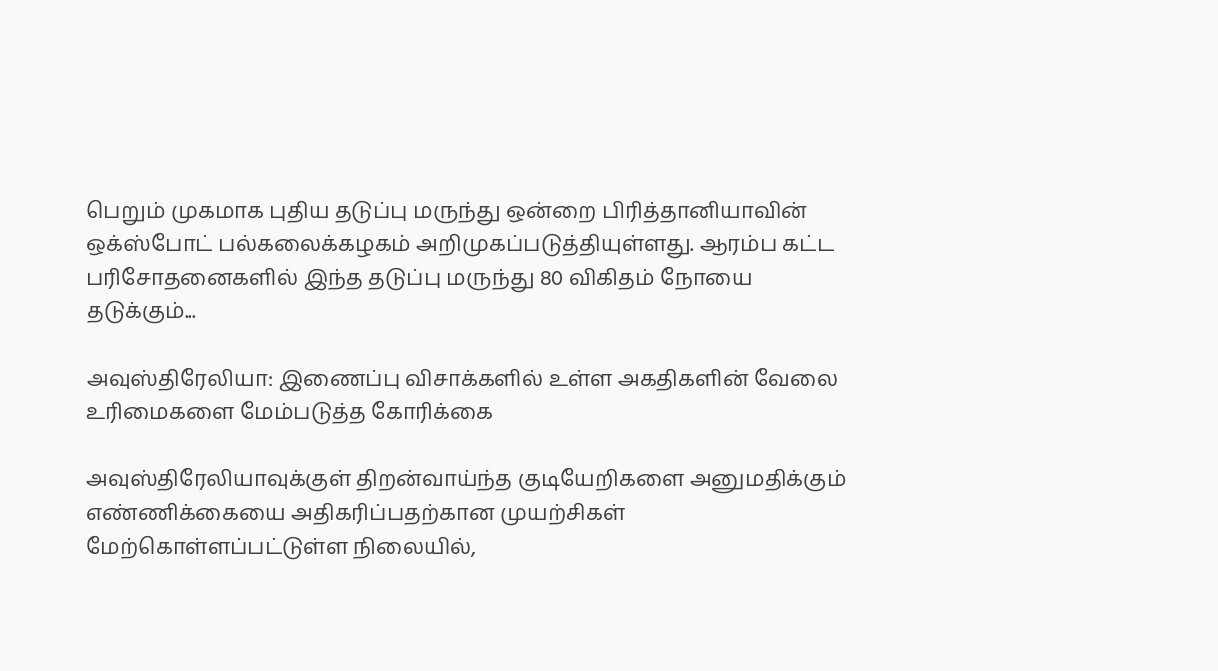பெறும் முகமாக புதிய தடுப்பு மருந்து ஒன்றை பிரித்தானியாவின் ஒக்ஸ்போட் பல்கலைக்கழகம் அறிமுகப்படுத்தியுள்ளது. ஆரம்ப கட்ட பரிசோதனைகளில் இந்த தடுப்பு மருந்து 80 விகிதம் நோயை தடுக்கும்...

அவுஸ்திரேலியா: இணைப்பு விசாக்களில் உள்ள அகதிகளின் வேலை உரிமைகளை மேம்படுத்த கோரிக்கை

அவுஸ்திரேலியாவுக்குள் திறன்வாய்ந்த குடியேறிகளை அனுமதிக்கும் எண்ணிக்கையை அதிகரிப்பதற்கான முயற்சிகள் மேற்கொள்ளப்பட்டுள்ள நிலையில்,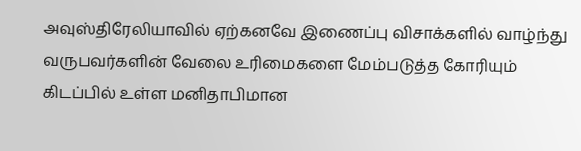அவுஸ்திரேலியாவில் ஏற்கனவே இணைப்பு விசாக்களில் வாழ்ந்து வருபவர்களின் வேலை உரிமைகளை மேம்படுத்த கோரியும் கிடப்பில் உள்ள மனிதாபிமான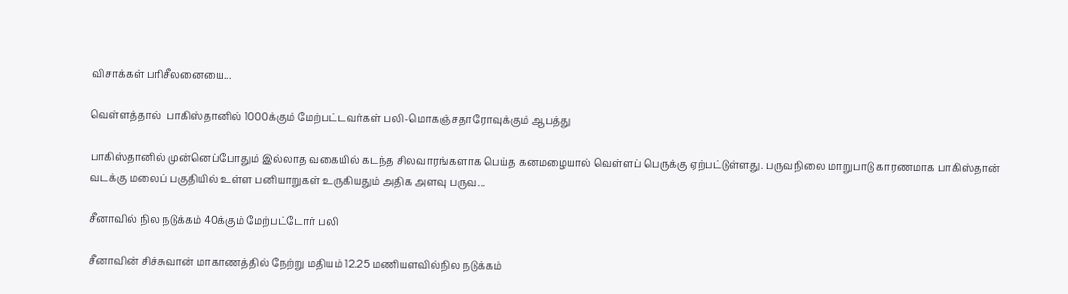விசாக்கள் பரிசீலனையை...

வெள்ளத்தால்  பாகிஸ்தானில் 1000க்கும் மேற்பட்டவர்கள் பலி-மொகஞ்சதாரோவுக்கும் ஆபத்து

பாகிஸ்தானில் முன்னெப்போதும் இல்லாத வகையில் கடந்த சிலவாரங்களாக பெய்த கனமழையால் வெள்ளப் பெருக்கு ஏற்பட்டுள்ளது. பருவநிலை மாறுபாடு காரணமாக பாகிஸ்தான் வடக்கு மலைப் பகுதியில் உள்ள பனியாறுகள் உருகியதும் அதிக அளவு பருவ...

சீனாவில் நில நடுக்கம் 40க்கும் மேற்பட்டோர் பலி

சீனாவின் சிச்சுவான் மாகாணத்தில் நேற்று மதியம் 12.25 மணியளவில்நில நடுக்கம்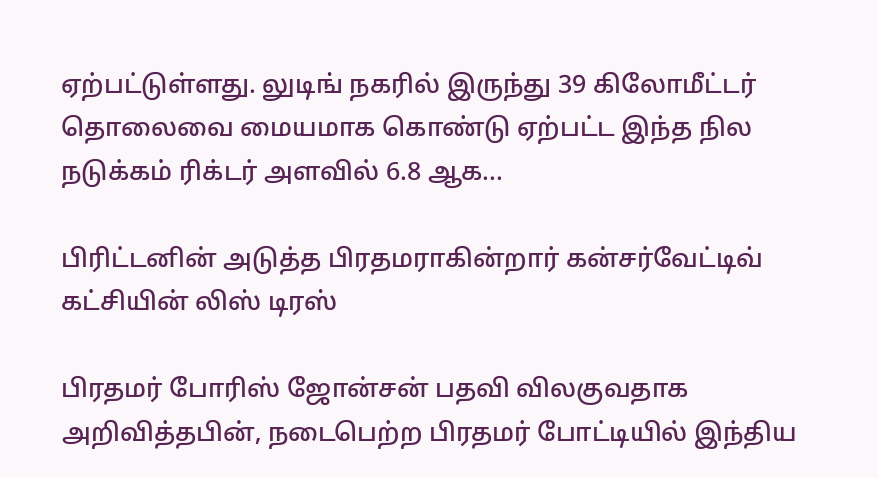ஏற்பட்டுள்ளது. லுடிங் நகரில் இருந்து 39 கிலோமீட்டர் தொலைவை மையமாக கொண்டு ஏற்பட்ட இந்த நில நடுக்கம் ரிக்டர் அளவில் 6.8 ஆக...

பிரிட்டனின் அடுத்த பிரதமராகின்றார் கன்சர்வேட்டிவ் கட்சியின் லிஸ் டிரஸ்

பிரதமர் போரிஸ் ஜோன்சன் பதவி விலகுவதாக அறிவித்தபின், நடைபெற்ற பிரதமர் போட்டியில் இந்திய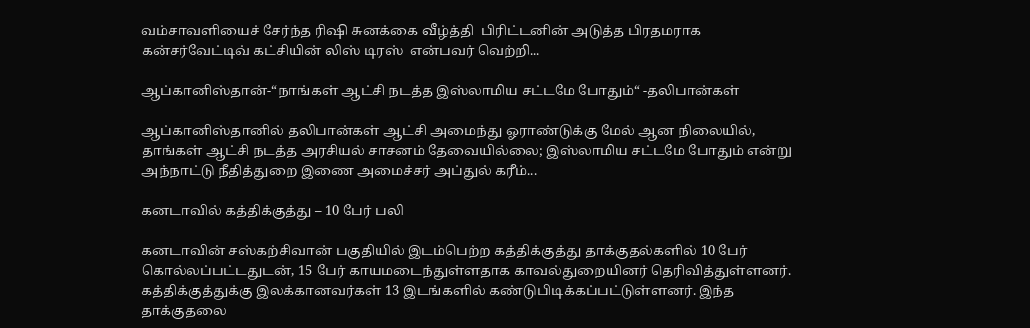வம்சாவளியைச் சேர்ந்த ரிஷி சுனக்கை வீழ்த்தி  பிரிட்டனின் அடுத்த பிரதமராக கன்சர்வேட்டிவ் கட்சியின் லிஸ் டிரஸ்  என்பவர் வெற்றி...

ஆப்கானிஸ்தான்-“நாங்கள் ஆட்சி நடத்த இஸ்லாமிய சட்டமே போதும்“ -தலிபான்கள்

ஆப்கானிஸ்தானில் தலிபான்கள் ஆட்சி அமைந்து ஓராண்டுக்கு மேல் ஆன நிலையில், தாங்கள் ஆட்சி நடத்த அரசியல் சாசனம் தேவையில்லை; இஸ்லாமிய சட்டமே போதும் என்று   அந்நாட்டு நீதித்துறை இணை அமைச்சர் அப்துல் கரீம்...

கனடாவில் கத்திக்குத்து – 10 பேர் பலி

கனடாவின் சஸ்கற்சிவான் பகுதியில் இடம்பெற்ற கத்திக்குத்து தாக்குதல்களில் 10 பேர் கொல்லப்பட்டதுடன், 15 பேர் காயமடைந்துள்ளதாக காவல்துறையினர் தெரிவித்துள்ளனர். கத்திக்குத்துக்கு இலக்கானவர்கள் 13 இடங்களில் கண்டுபிடிக்கப்பட்டுள்ளனர். இந்த தாக்குதலை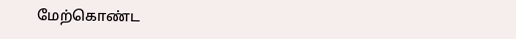மேற்கொண்ட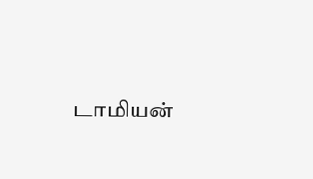டாமியன்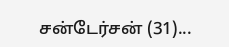சன்டேர்சன் (31)...